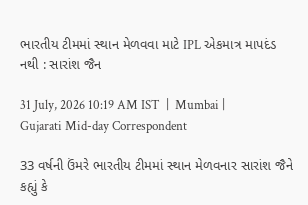ભારતીય ટીમમાં સ્થાન મેળવવા માટે IPL એકમાત્ર માપદંડ નથી : સારાંશ જૈન

31 July, 2026 10:19 AM IST  |  Mumbai | Gujarati Mid-day Correspondent

33 વર્ષની ઉંમરે ભારતીય ટીમમાં સ્થાન મેળવનાર સારાંશ જૈને કહ્યું કે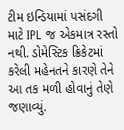ટીમ ઇન્ડિયામાં પસંદગી માટે IPL જ એકમાત્ર રસ્તો નથી. ડોમેસ્ટિક ક્રિકેટમાં કરેલી મહેનતને કારણે તેને આ તક મળી હોવાનું તેણે જણાવ્યું.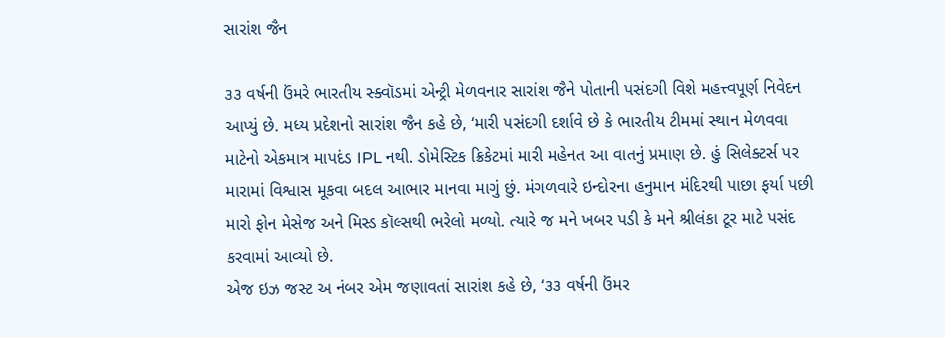સારાંશ જૈન

૩૩ વર્ષની ઉંમરે ભારતીય સ્ક્વૉડમાં એન્ટ્રી મેળવનાર સારાંશ જૈને પોતાની પસંદગી વિશે મહત્ત્વપૂર્ણ નિવેદન આપ્યું છે. મધ્ય પ્રદેશનો સારાંશ જૈન કહે છે, ‘મારી પસંદગી દર્શાવે છે કે ભારતીય ટીમમાં સ્થાન મેળવવા માટેનો એકમાત્ર માપદંડ IPL નથી. ડોમેસ્ટિક ક્રિકેટમાં મારી મહેનત આ વાતનું પ્રમાણ છે. હું સિલેક્ટર્સ પર મારામાં વિશ્વાસ મૂકવા બદલ આભાર માનવા માગું છું. મંગળવારે ઇન્દોરના હનુમાન મંદિરથી પાછા ફર્યા પછી મારો ફોન મેસેજ અને મિસ્ડ કૉલ્સથી ભરેલો મળ્યો. ત્યારે જ મને ખબર પડી કે મને શ્રીલંકા ટૂર માટે પસંદ કરવામાં આવ્યો છે.
એજ ઇઝ જસ્ટ અ નંબર એમ જણાવતાં સારાંશ કહે છે, ‘૩૩ વર્ષની ઉંમર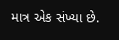માત્ર એક સંખ્યા છે.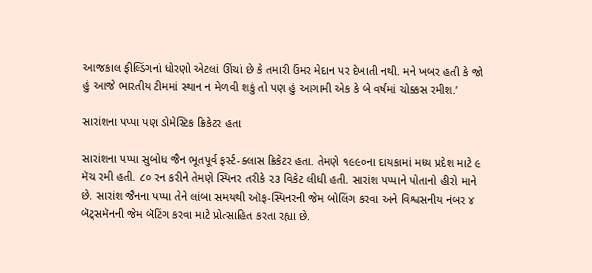આજકાલ ફીલ્ડિંગનાં ધોરણો એટલાં ઊંચાં છે કે તમારી ઉંમર મેદાન પર દેખાતી નથી. મને ખબર હતી કે જો હું આજે ભારતીય ટીમમાં સ્થાન ન મેળવી શકું તો પણ હું આગામી એક કે બે વર્ષમાં ચોક્કસ રમીશ.’

સારાંશના પપ્પા પણ ડોમેસ્ટિક ક્રિકેટર હતા

સારાંશના પપ્પા સુબોધ જૈન ભૂતપૂર્વ ફર્સ્ટ-ક્લાસ ક્રિકેટર હતા. તેમણે ૧૯૯૦ના દાયકામાં મધ્ય પ્રદેશ માટે ૯ મૅચ રમી હતી. ૮૦ રન કરીને તેમણે સ્પિનર તરીકે ૨૩ વિકેટ લીધી હતી. સારાંશ પપ્પાને પોતાનો હીરો માને છે. સારાંશ જૈનના પપ્પા તેને લાંબા સમયથી ઑફ-સ્પિનરની જેમ બોલિંગ કરવા અને વિશ્વસનીય નંબર ૪ બૅટ્સમૅનની જેમ બૅટિંગ કરવા માટે પ્રોત્સાહિત કરતા રહ્યા છે.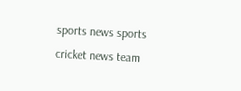sports news sports cricket news team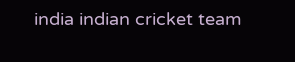india indian cricket team